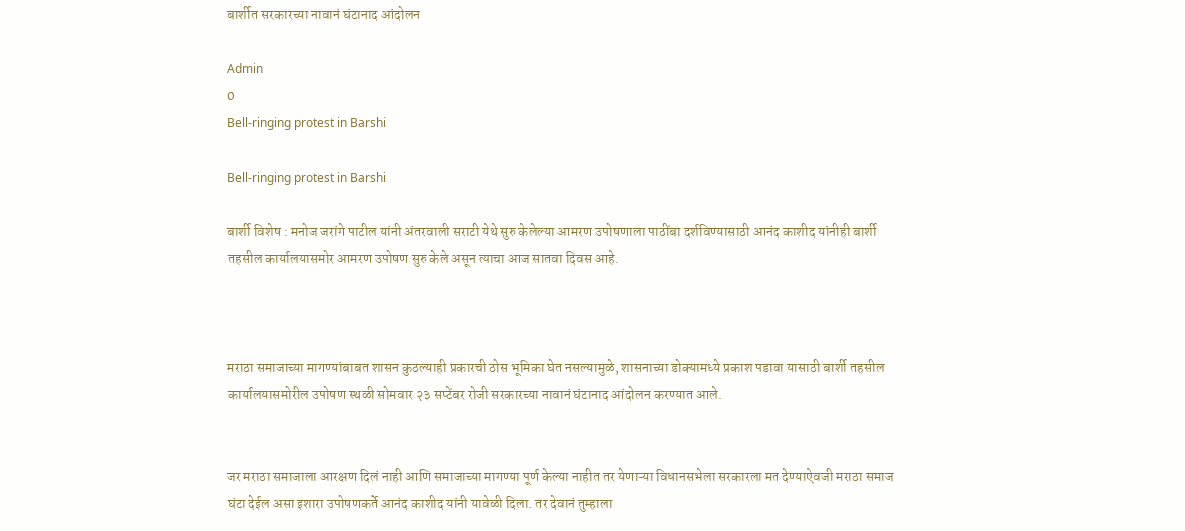बार्शीत सरकारच्या नावानं घंटानाद आंदोलन

Admin
0
Bell-ringing protest in Barshi

Bell-ringing protest in Barshi

बार्शी विशेष : मनोज जरांगे पाटील यांनी अंतरवाली सराटी येथे सुरु केलेल्या आमरण उपोषणाला पाठींबा दर्शविण्यासाठी आनंद काशीद यांनीही बार्शी तहसील कार्यालयासमोर आमरण उपोषण सुरु केले असून त्याचा आज सातवा दिवस आहे.



मराठा समाजाच्या मागण्यांबाबत शासन कुठल्याही प्रकारची ठोस भूमिका घेत नसल्यामुळे, शासनाच्या डोक्यामध्ये प्रकाश पडावा यासाठी बार्शी तहसील कार्यालयासमोरील उपोषण स्थळी सोमवार २३ सप्टेंबर रोजी सरकारच्या नावानं घंटानाद आंदोलन करण्यात आले.


जर मराठा समाजाला आरक्षण दिलं नाही आणि समाजाच्या मागण्या पूर्ण केल्या नाहीत तर येणाऱ्या विधानसभेला सरकारला मत देण्याऐवजी मराठा समाज घंटा देईल असा इशारा उपोषणकर्ते आनंद काशीद यांनी यावेळी दिला. तर देवानं तुम्हाला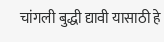चांगली बुद्धी द्यावी यासाठी हे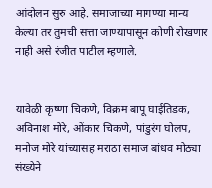आंदोलन सुरु आहे. समाजाच्या मागण्या मान्य केल्या तर तुमची सत्ता जाण्यापासून कोणी रोखणार नाही असे रंजीत पाटील म्हणाले.


यावेळी कृष्णा चिकणे, विक्रम बापू घाईतिडक, अविनाश मोरे, ओंकार चिकणे, पांडुरंग घोलप, मनोज मोरे यांच्यासह मराठा समाज बांधव मोठ्या संख्येने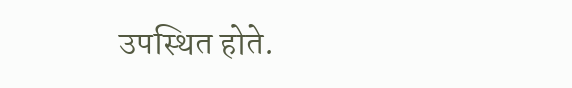उपस्थित होते.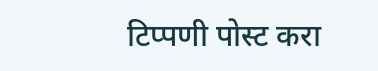टिप्पणी पोस्ट करा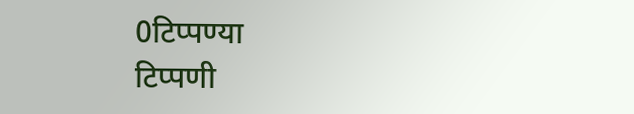0टिप्पण्या
टिप्पणी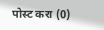पोस्ट करा (0)